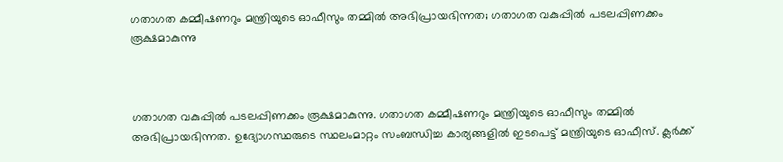ഗതാഗത കമ്മീഷണറും മന്ത്രിയുടെ ഓഫീസും തമ്മിൽ അഭിപ്രായഭിന്നത; ഗതാഗത വകുപ്പിൽ പടലപ്പിണക്കം രൂക്ഷമാകുന്നു



ഗതാഗത വകുപ്പിൽ പടലപ്പിണക്കം രൂക്ഷമാകുന്നു. ഗതാഗത കമ്മീഷണറും മന്ത്രിയുടെ ഓഫീസും തമ്മിൽ അഭിപ്രായഭിന്നത. ഉദ്യോഗസ്ഥരുടെ സ്ഥലംമാറ്റം സംബന്ധിച്ച കാര്യങ്ങളിൽ ഇടപെട്ട് മന്ത്രിയുടെ ഓഫീസ്. ക്ലർക്ക്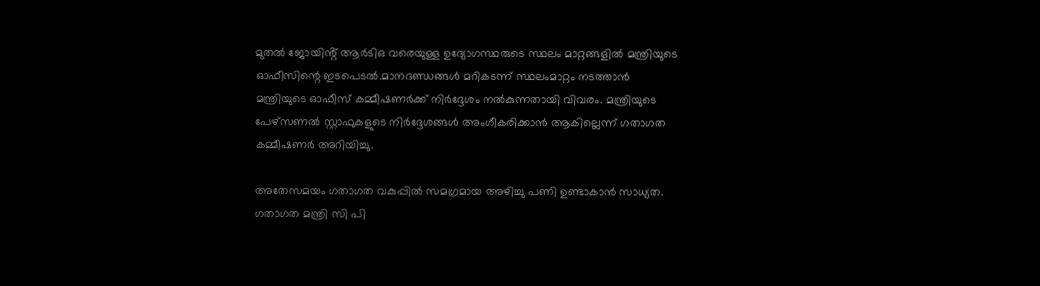മുതൽ ജോയിൻ്റ് ആർടിഒ വരെയുള്ള ഉദ്യോഗസ്ഥരുടെ സ്ഥലം മാറ്റങ്ങളിൽ മന്ത്രിയുടെ ഓഫീസിന്റെ ഇടപെടൽ.മാനദണ്ഡങ്ങൾ മറികടന്ന് സ്ഥലംമാറ്റം നടത്താൻ മന്ത്രിയുടെ ഓഫീസ് കമ്മീഷണർക്ക് നിർദ്ദേശം നൽകുന്നതായി വിവരം. മന്ത്രിയുടെ പേഴ്സണൽ സ്റ്റാഫുകളുടെ നിർദ്ദേശങ്ങൾ അംഗീകരിക്കാൻ ആകില്ലെന്ന് ഗതാഗത കമ്മീഷണർ അറിയിച്ചു.

അതേസമയം ഗതാഗത വകുപ്പില്‍ സമഗ്രമായ അഴിച്ചു പണി ഉണ്ടാകാന്‍ സാധ്യത. ഗതാഗത മന്ത്രി സി പി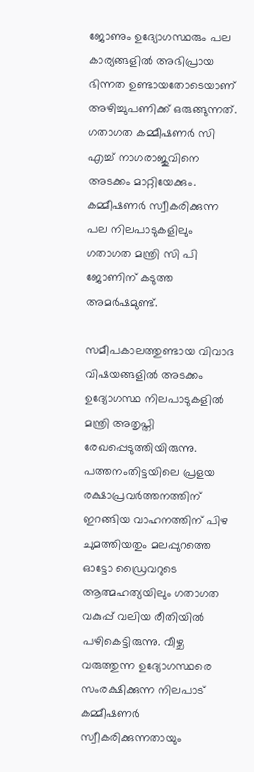ജോണും ഉദ്യോഗസ്ഥരും പല കാര്യങ്ങളില്‍ അഭിപ്രായ ഭിന്നത ഉണ്ടായതോടെയാണ് അഴിച്ചുപണിക്ക് ഒരുങ്ങുന്നത്. ഗതാഗത കമ്മീഷണര്‍ സി എച്ച് നാഗരാജുവിനെ അടക്കം മാറ്റിയേക്കും. കമ്മീഷണര്‍ സ്വീകരിക്കുന്ന പല നിലപാടുകളിലും ഗതാഗത മന്ത്രി സി പി ജോണിന് കടുത്ത അമര്‍ഷമുണ്ട്.

സമീപകാലത്തുണ്ടായ വിവാദ വിഷയങ്ങളില്‍ അടക്കം ഉദ്യോഗസ്ഥ നിലപാടുകളില്‍ മന്ത്രി അതൃപ്തി രേഖപ്പെടുത്തിയിരുന്നു. പത്തനംതിട്ടയിലെ പ്രളയ രക്ഷാപ്രവര്‍ത്തനത്തിന് ഇറങ്ങിയ വാഹനത്തിന് പിഴ ചുമത്തിയതും മലപ്പുറത്തെ ഓട്ടോ ഡ്രൈവറുടെ ആത്മഹത്യയിലും ഗതാഗത വകുപ്പ് വലിയ രീതിയില്‍ പഴികെട്ടിരുന്നു. വീഴ്ച വരുത്തുന്ന ഉദ്യോഗസ്ഥരെ സംരക്ഷിക്കുന്ന നിലപാട് കമ്മീഷണര്‍ സ്വീകരിക്കുന്നതായും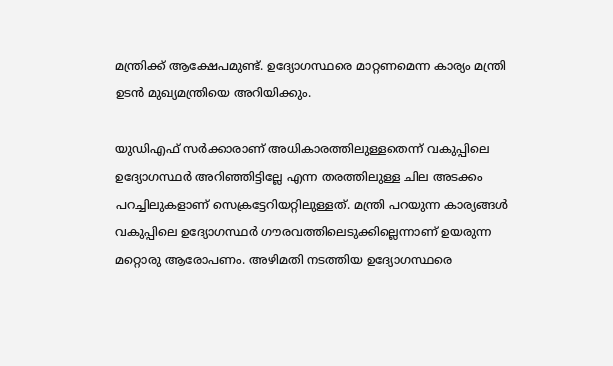മന്ത്രിക്ക് ആക്ഷേപമുണ്ട്. ഉദ്യോഗസ്ഥരെ മാറ്റണമെന്ന കാര്യം മന്ത്രി ഉടന്‍ മുഖ്യമന്ത്രിയെ അറിയിക്കും.

യുഡിഎഫ് സര്‍ക്കാരാണ് അധികാരത്തിലുള്ളതെന്ന് വകുപ്പിലെ ഉദ്യോഗസ്ഥര്‍ അറിഞ്ഞിട്ടില്ലേ എന്ന തരത്തിലുള്ള ചില അടക്കം പറച്ചിലുകളാണ് സെക്രട്ടേറിയറ്റിലുള്ളത്. മന്ത്രി പറയുന്ന കാര്യങ്ങള്‍ വകുപ്പിലെ ഉദ്യോഗസ്ഥര്‍ ഗൗരവത്തിലെടുക്കില്ലെന്നാണ് ഉയരുന്ന മറ്റൊരു ആരോപണം. അഴിമതി നടത്തിയ ഉദ്യോഗസ്ഥരെ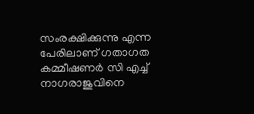സംരക്ഷിക്കുന്നു എന്ന പേരിലാണ് ഗതാഗത കമ്മീഷണര്‍ സി എച്ച് നാഗരാജുവിനെ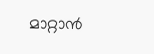മാറ്റാന്‍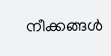നീക്കങ്ങള്‍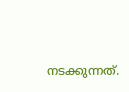നടക്കുന്നത്.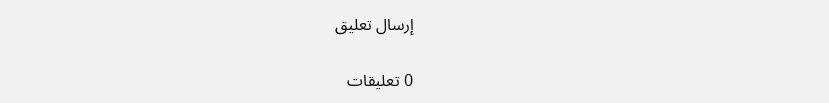إرسال تعليق

0 تعليقات